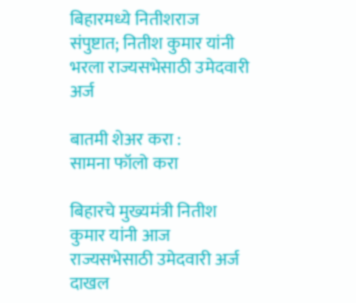बिहारमध्ये नितीशराज संपुष्टात; नितीश कुमार यांनी भरला राज्यसभेसाठी उमेदवारी अर्ज

बातमी शेअर करा :
सामना फॉलो करा

बिहारचे मुख्यमंत्री नितीश कुमार यांनी आज राज्यसभेसाठी उमेदवारी अर्ज दाखल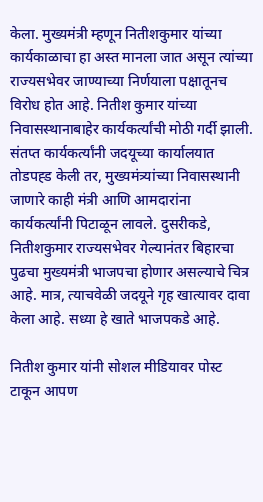केला. मुख्यमंत्री म्हणून नितीशकुमार यांच्या कार्यकाळाचा हा अस्त मानला जात असून त्यांच्या राज्यसभेवर जाण्याच्या निर्णयाला पक्षातूनच विरोध होत आहे. नितीश कुमार यांच्या निवासस्थानाबाहेर कार्यकर्त्यांची मोठी गर्दी झाली. संतप्त कार्यकर्त्यांनी जदयूच्या कार्यालयात तोडपह्ड केली तर, मुख्यमंत्र्यांच्या निवासस्थानी जाणारे काही मंत्री आणि आमदारांना कार्यकर्त्यांनी पिटाळून लावले. दुसरीकडे, नितीशकुमार राज्यसभेवर गेल्यानंतर बिहारचा पुढचा मुख्यमंत्री भाजपचा होणार असल्याचे चित्र आहे. मात्र, त्याचवेळी जदयूने गृह खात्यावर दावा केला आहे. सध्या हे खाते भाजपकडे आहे.

नितीश कुमार यांनी सोशल मीडियावर पोस्ट टाकून आपण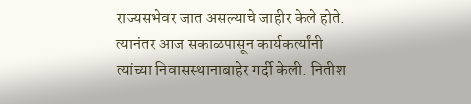राज्यसभेवर जात असल्याचे जाहीर केले होते. त्यानंतर आज सकाळपासून कार्यकर्त्यांनी त्यांच्या निवासस्थानाबाहेर गर्दी केली. नितीश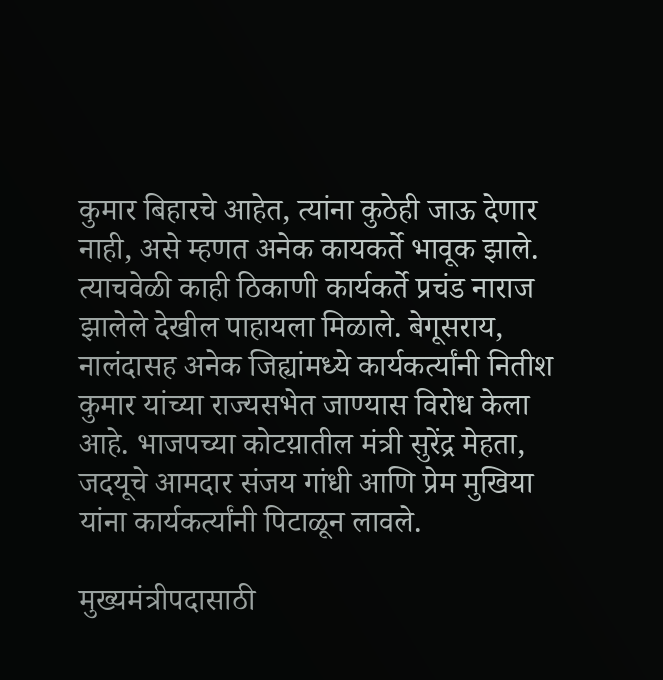कुमार बिहारचे आहेत, त्यांना कुठेही जाऊ देणार नाही, असे म्हणत अनेक कायकर्ते भावूक झाले. त्याचवेळी काही ठिकाणी कार्यकर्ते प्रचंड नाराज झालेले देखील पाहायला मिळाले. बेगूसराय, नालंदासह अनेक जिह्यांमध्ये कार्यकर्त्यांनी नितीश कुमार यांच्या राज्यसभेत जाण्यास विरोध केला आहे. भाजपच्या कोटय़ातील मंत्री सुरेंद्र मेहता, जदयूचे आमदार संजय गांधी आणि प्रेम मुखिया यांना कार्यकर्त्यांनी पिटाळून लावले.

मुख्यमंत्रीपदासाठी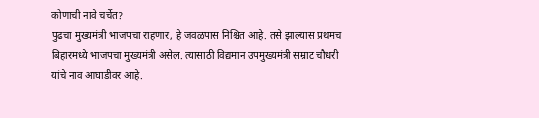कोणाची नावे चर्चेत?
पुढचा मुख्यमंत्री भाजपचा राहणार, हे जवळपास निश्चित आहे. तसे झाल्यास प्रथमच बिहारमध्ये भाजपचा मुख्यमंत्री असेल. त्यासाठी विद्यमान उपमुख्यमंत्री सम्राट चौधरी यांचे नाव आघाडीवर आहे.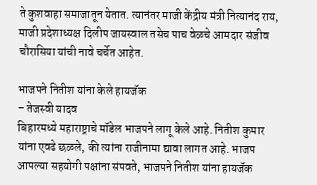ते कुशवाहा समाजातून येतात. त्यानंतर माजी केंद्रीय मंत्री नित्यानंद राय, माजी प्रदेशाध्यक्ष दिलीप जायस्वाल तसेच पाच वेळचे आमदार संजीव चौरासिया यांची नावे चर्चेत आहेत.

भाजपने नितीश यांना केले हायजॅक
– तेजस्वी यादव
बिहारमध्ये महाराष्ट्राचे मॉडेल भाजपने लागू केले आहे. नितीश कुमार यांना एवढे छळले, की त्यांना राजीनामा द्यावा लागत आहे. भाजप आपल्या सहयोगी पक्षांना संपवते, भाजपने नितीश यांना हायजॅक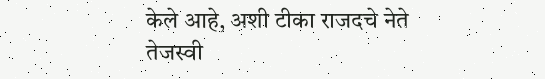केले आहे, अशी टीका राजदचे नेते तेजस्वी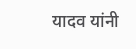यादव यांनी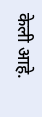केली आहे.